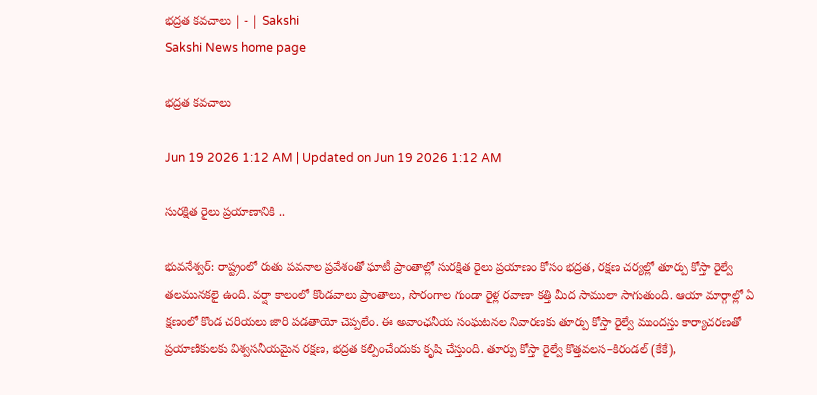భద్రత కవచాలు | - | Sakshi
Sakshi News home page

భద్రత కవచాలు

Jun 19 2026 1:12 AM | Updated on Jun 19 2026 1:12 AM

సురక్షిత రైలు ప్రయాణానికి ..

భువనేశ్వర్‌: రాష్ట్రంలో రుతు పవనాల ప్రవేశంతో ఘాటీ ప్రాంతాల్లో సురక్షిత రైలు ప్రయాణం కోసం భద్రత, రక్షణ చర్యల్లో తూర్పు కోస్తా రైల్వే తలమునకలై ఉంది. వర్షా కాలంలో కొండవాలు ప్రాంతాలు, సొరంగాల గుండా రైళ్ల రవాణా కత్తి మీద సాములా సాగుతుంది. ఆయా మార్గాల్లో ఏ క్షణంలో కొండ చరియలు జారి పడతాయో చెప్పలేం. ఈ అవాంఛనీయ సంఘటనల నివారణకు తూర్పు కోస్తా రైల్వే ముందస్తు కార్యాచరణతో ప్రయాణికులకు విశ్వసనీయమైన రక్షణ, భద్రత కల్పించేందుకు కృషి చేస్తుంది. తూర్పు కోస్తా రైల్వే కొత్తవలస–కిరండల్‌ (కేకే),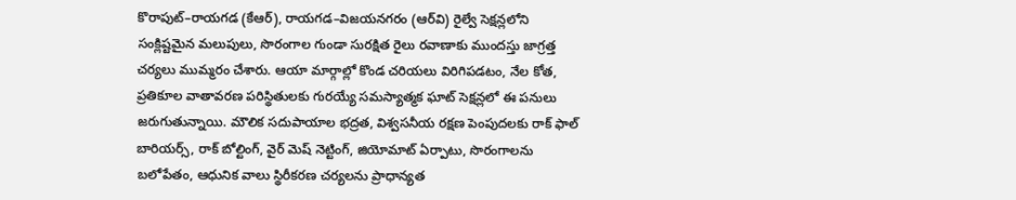కొరాపుట్‌–రాయగడ (కేఆర్‌), రాయగడ–విజయనగరం (ఆర్‌వి) రైల్వే సెక్షన్లలోని సంక్లిష్టమైన మలుపులు, సొరంగాల గుండా సురక్షిత రైలు రవాణాకు ముందస్తు జాగ్రత్త చర్యలు ముమ్మరం చేశారు. ఆయా మార్గాల్లో కొండ చరియలు విరిగిపడటం, నేల కోత, ప్రతికూల వాతావరణ పరిస్థితులకు గురయ్యే సమస్యాత్మక ఘాట్‌ సెక్షన్లలో ఈ పనులు జరుగుతున్నాయి. మౌలిక సదుపాయాల భద్రత, విశ్వసనీయ రక్షణ పెంపుదలకు రాక్‌ ఫాల్‌ బారియర్స్‌, రాక్‌ బోల్టింగ్‌, వైర్‌ మెష్‌ నెట్టింగ్‌, జియోమాట్‌ ఏర్పాటు, సొరంగాలను బలోపేతం, ఆధునిక వాలు స్థిరీకరణ చర్యలను ప్రాధాన్యత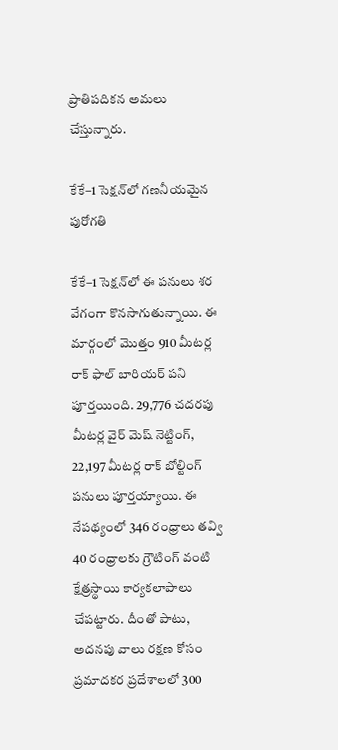ప్రాతిపదికన అమలు చేస్తున్నారు.

కేకే–1 సెక్షన్‌లో గణనీయమైన పురోగతి

కేకే–1 సెక్షన్‌లో ఈ పనులు శర వేగంగా కొనసాగుతున్నాయి. ఈ మార్గంలో మొత్తం 910 మీటర్ల రాక్‌ ఫాల్‌ బారియర్‌ పని పూర్తయింది. 29,776 చదరపు మీటర్ల వైర్‌ మెష్‌ నెట్టింగ్‌, 22,197 మీటర్ల రాక్‌ బోల్టింగ్‌ పనులు పూర్తయ్యాయి. ఈ నేపథ్యంలో 346 రంధ్రాలు తవ్వి 40 రంధ్రాలకు గ్రౌటింగ్‌ వంటి క్షేత్రస్థాయి కార్యకలాపాలు చేపట్టారు. దీంతో పాటు, అదనపు వాలు రక్షణ కోసం ప్రమాదకర ప్రదేశాలలో 300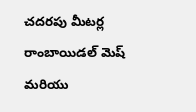చదరపు మీటర్ల రాంబాయిడల్‌ మెష్‌ మరియు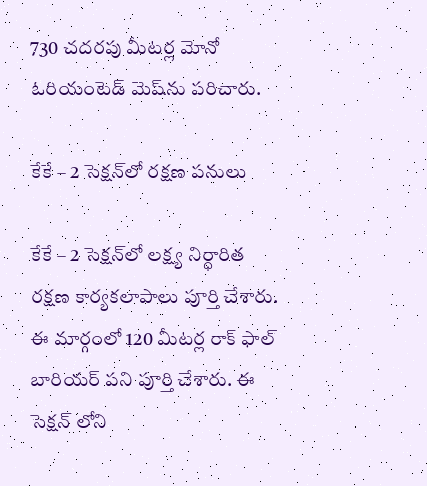730 చదరపు మీటర్ల మోనో ఓరియంటెడ్‌ మెష్‌ను పరిచారు.

కేకే – 2 సెక్షన్‌లో రక్షణ పనులు

కేకే – 2 సెక్షన్‌లో లక్ష్య నిర్ధారిత రక్షణ కార్యకలాపాలు పూర్తి చేశారు. ఈ మార్గంలో 120 మీటర్ల రాక్‌ ఫాల్‌ బారియర్‌ పని పూర్తి చేశారు. ఈ సెక్షన్‌ లోని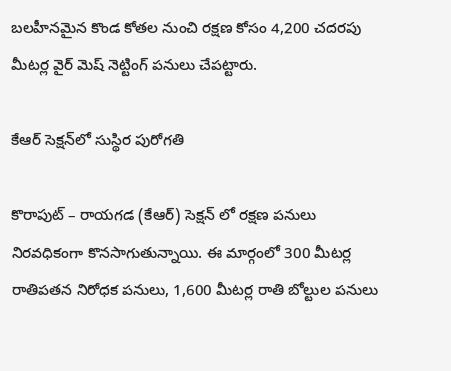బలహీనమైన కొండ కోతల నుంచి రక్షణ కోసం 4,200 చదరపు మీటర్ల వైర్‌ మెష్‌ నెట్టింగ్‌ పనులు చేపట్టారు.

కేఆర్‌ సెక్షన్‌లో సుస్థిర పురోగతి

కొరాపుట్‌ – రాయగడ (కేఆర్‌) సెక్షన్‌ లో రక్షణ పనులు నిరవధికంగా కొనసాగుతున్నాయి. ఈ మార్గంలో 300 మీటర్ల రాతిపతన నిరోధక పనులు, 1,600 మీటర్ల రాతి బోల్టుల పనులు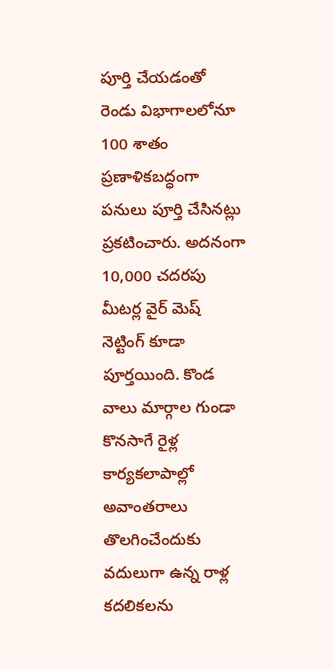పూర్తి చేయడంతో రెండు విభాగాలలోనూ 100 శాతం ప్రణాళికబద్ధంగా పనులు పూర్తి చేసినట్లు ప్రకటించారు. అదనంగా 10,000 చదరపు మీటర్ల వైర్‌ మెష్‌ నెట్టింగ్‌ కూడా పూర్తయింది. కొండ వాలు మార్గాల గుండా కొనసాగే రైళ్ల కార్యకలాపాల్లో అవాంతరాలు తొలగించేందుకు వదులుగా ఉన్న రాళ్ల కదలికలను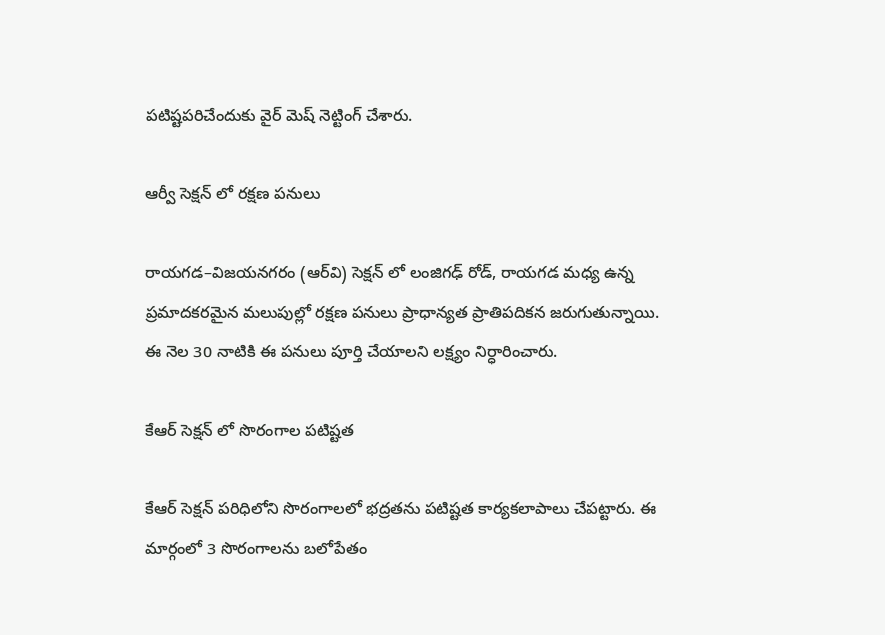పటిష్టపరిచేందుకు వైర్‌ మెష్‌ నెట్టింగ్‌ చేశారు.

ఆర్వీ సెక్షన్‌ లో రక్షణ పనులు

రాయగడ–విజయనగరం (ఆర్‌వి) సెక్షన్‌ లో లంజిగఢ్‌ రోడ్‌, రాయగడ మధ్య ఉన్న ప్రమాదకరమైన మలుపుల్లో రక్షణ పనులు ప్రాధాన్యత ప్రాతిపదికన జరుగుతున్నాయి. ఈ నెల 30 నాటికి ఈ పనులు పూర్తి చేయాలని లక్ష్యం నిర్ధారించారు.

కేఆర్‌ సెక్షన్‌ లో సొరంగాల పటిష్టత

కేఆర్‌ సెక్షన్‌ పరిధిలోని సొరంగాలలో భద్రతను పటిష్టత కార్యకలాపాలు చేపట్టారు. ఈ మార్గంలో 3 సొరంగాలను బలోపేతం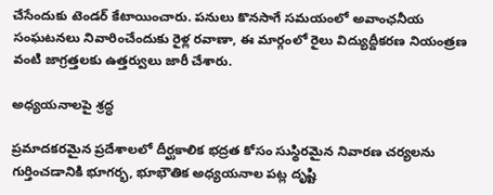చేసేందుకు టెండర్‌ కేటాయించారు. పనులు కొనసాగే సమయంలో అవాంఛనీయ సంఘటనలు నివారించేందుకు రైళ్ల రవాణా, ఈ మార్గంలో రైలు విద్యుద్దీకరణ నియంత్రణ వంటి జాగ్రత్తలకు ఉత్తర్వులు జారీ చేశారు.

అధ్యయనాలపై శ్రద్ధ

ప్రమాదకరమైన ప్రదేశాలలో దీర్ఘకాలిక భద్రత కోసం సుస్థిరమైన నివారణ చర్యలను గుర్తించడానికి భూగర్భ, భూభౌతిక అధ్యయనాల పట్ల దృష్టి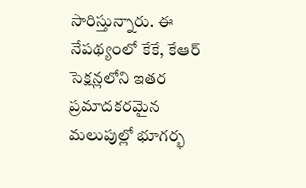సారిస్తున్నారు. ఈ నేపథ్యంలో కేకే, కేఆర్‌ సెక్షన్లలోని ఇతర ప్రమాదకరమైన మలుపుల్లో భూగర్భ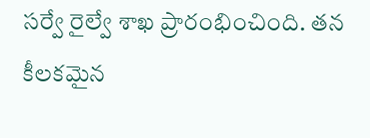సర్వే రైల్వే శాఖ ప్రారంభించింది. తన కీలకమైన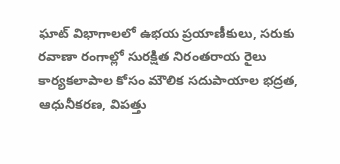ఘాట్‌ విభాగాలలో ఉభయ ప్రయాణీకులు, సరుకు రవాణా రంగాల్లో సురక్షిత నిరంతరాయ రైలు కార్యకలాపాల కోసం మౌలిక సదుపాయాల భద్రత, ఆధునీకరణ, విపత్తు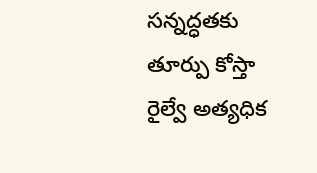సన్నద్ధతకు తూర్పు కోస్తా రైల్వే అత్యధిక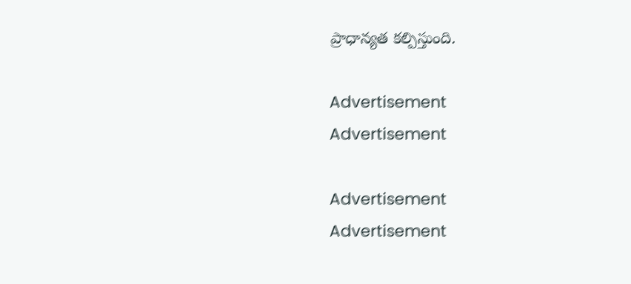ప్రాధాన్యత కల్పిస్తుంది.

Advertisement
Advertisement

Advertisement
Advertisement